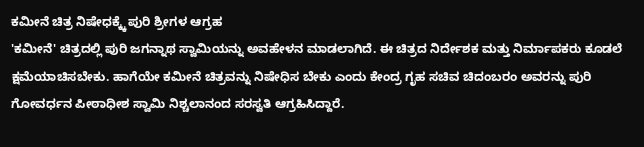ಕಮೀನೆ ಚಿತ್ರ ನಿಷೇಧಕ್ಕ್ಕೆ ಪುರಿ ಶ್ರೀಗಳ ಆಗ್ರಹ
'ಕಮೀನೆ' ಚಿತ್ರದಲ್ಲಿ ಪುರಿ ಜಗನ್ನಾಥ ಸ್ವಾಮಿಯನ್ನು ಅವಹೇಳನ ಮಾಡಲಾಗಿದೆ. ಈ ಚಿತ್ರದ ನಿರ್ದೇಶಕ ಮತ್ತು ನಿರ್ಮಾಪಕರು ಕೂಡಲೆ ಕ್ಷಮೆಯಾಚಿಸಬೇಕು. ಹಾಗೆಯೇ ಕಮೀನೆ ಚಿತ್ರವನ್ನು ನಿಷೇಧಿಸ ಬೇಕು ಎಂದು ಕೇಂದ್ರ ಗೃಹ ಸಚಿವ ಚಿದಂಬರಂ ಅವರನ್ನು ಪುರಿ ಗೋವರ್ಧನ ಪೀಠಾಧೀಶ ಸ್ವಾಮಿ ನಿಶ್ಚಲಾನಂದ ಸರಸ್ವತಿ ಆಗ್ರಹಿಸಿದ್ದಾರೆ.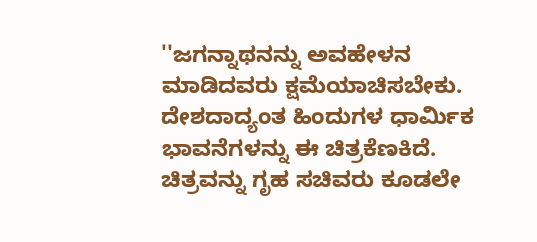''ಜಗನ್ನಾಥನನ್ನು ಅವಹೇಳನ ಮಾಡಿದವರು ಕ್ಷಮೆಯಾಚಿಸಬೇಕು. ದೇಶದಾದ್ಯಂತ ಹಿಂದುಗಳ ಧಾರ್ಮಿಕ ಭಾವನೆಗಳನ್ನು ಈ ಚಿತ್ರಕೆಣಕಿದೆ. ಚಿತ್ರವನ್ನು ಗೃಹ ಸಚಿವರು ಕೂಡಲೇ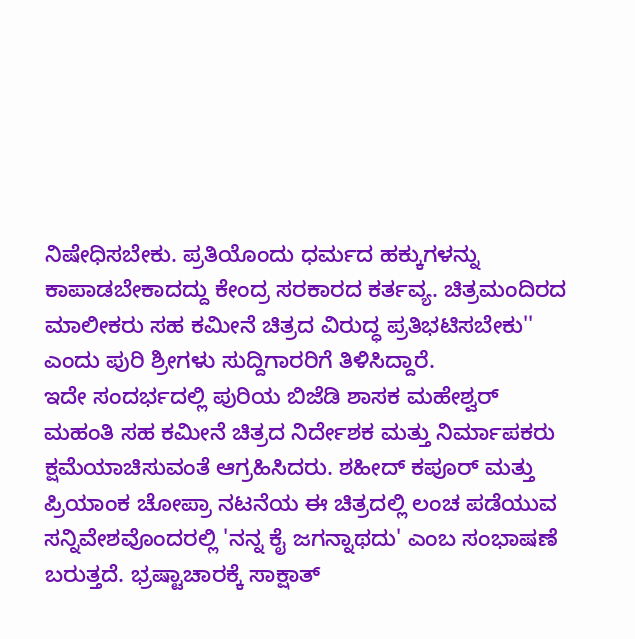ನಿಷೇಧಿಸಬೇಕು. ಪ್ರತಿಯೊಂದು ಧರ್ಮದ ಹಕ್ಕುಗಳನ್ನು ಕಾಪಾಡಬೇಕಾದದ್ದು ಕೇಂದ್ರ ಸರಕಾರದ ಕರ್ತವ್ಯ. ಚಿತ್ರಮಂದಿರದ ಮಾಲೀಕರು ಸಹ ಕಮೀನೆ ಚಿತ್ರದ ವಿರುದ್ಧ ಪ್ರತಿಭಟಿಸಬೇಕು'' ಎಂದು ಪುರಿ ಶ್ರೀಗಳು ಸುದ್ದಿಗಾರರಿಗೆ ತಿಳಿಸಿದ್ದಾರೆ.
ಇದೇ ಸಂದರ್ಭದಲ್ಲಿ ಪುರಿಯ ಬಿಜೆಡಿ ಶಾಸಕ ಮಹೇಶ್ವರ್ ಮಹಂತಿ ಸಹ ಕಮೀನೆ ಚಿತ್ರದ ನಿರ್ದೇಶಕ ಮತ್ತು ನಿರ್ಮಾಪಕರು ಕ್ಷಮೆಯಾಚಿಸುವಂತೆ ಆಗ್ರಹಿಸಿದರು. ಶಹೀದ್ ಕಪೂರ್ ಮತ್ತು ಪ್ರಿಯಾಂಕ ಚೋಪ್ರಾ ನಟನೆಯ ಈ ಚಿತ್ರದಲ್ಲಿ ಲಂಚ ಪಡೆಯುವ ಸನ್ನಿವೇಶವೊಂದರಲ್ಲಿ 'ನನ್ನ ಕೈ ಜಗನ್ನಾಥದು' ಎಂಬ ಸಂಭಾಷಣೆ ಬರುತ್ತದೆ. ಭ್ರಷ್ಟಾಚಾರಕ್ಕೆ ಸಾಕ್ಷಾತ್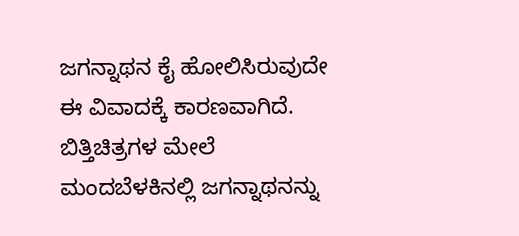ಜಗನ್ನಾಥನ ಕೈ ಹೋಲಿಸಿರುವುದೇ ಈ ವಿವಾದಕ್ಕೆ ಕಾರಣವಾಗಿದೆ.
ಬಿತ್ತಿಚಿತ್ರಗಳ ಮೇಲೆ ಮಂದಬೆಳಕಿನಲ್ಲಿ ಜಗನ್ನಾಥನನ್ನು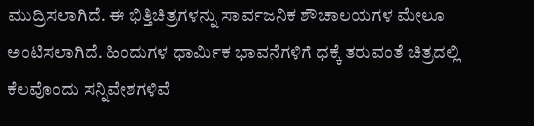ಮುದ್ರಿಸಲಾಗಿದೆ. ಈ ಭಿತ್ತಿಚಿತ್ರಗಳನ್ನು ಸಾರ್ವಜನಿಕ ಶೌಚಾಲಯಗಳ ಮೇಲೂ ಅಂಟಿಸಲಾಗಿದೆ. ಹಿಂದುಗಳ ಧಾರ್ಮಿಕ ಭಾವನೆಗಳಿಗೆ ಧಕ್ಕೆ ತರುವಂತೆ ಚಿತ್ರದಲ್ಲಿ ಕೆಲವೊಂದು ಸನ್ನಿವೇಶಗಳಿವೆ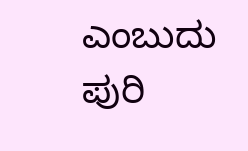ಎಂಬುದು ಪುರಿ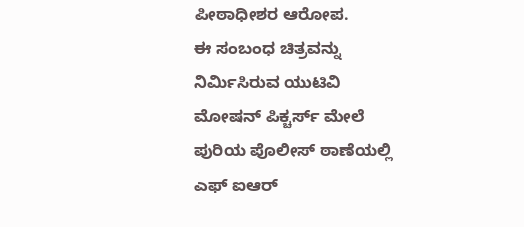ಪೀಠಾಧೀಶರ ಆರೋಪ.
ಈ ಸಂಬಂಧ ಚಿತ್ರವನ್ನು ನಿರ್ಮಿಸಿರುವ ಯುಟಿವಿ ಮೋಷನ್ ಪಿಕ್ಚರ್ಸ್ ಮೇಲೆ ಪುರಿಯ ಪೊಲೀಸ್ ಠಾಣೆಯಲ್ಲಿ ಎಫ್ ಐಆರ್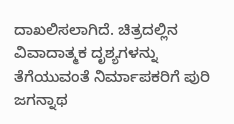ದಾಖಲಿಸಲಾಗಿದೆ. ಚಿತ್ರದಲ್ಲಿನ ವಿವಾದಾತ್ಮಕ ದೃಶ್ಯಗಳನ್ನು ತೆಗೆಯುವಂತೆ ನಿರ್ಮಾಪಕರಿಗೆ ಪುರಿ ಜಗನ್ನಾಥ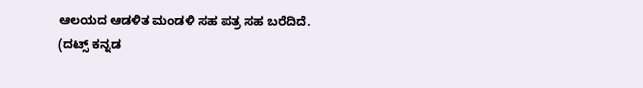ಆಲಯದ ಆಡಳಿತ ಮಂಡಳಿ ಸಹ ಪತ್ರ ಸಹ ಬರೆದಿದೆ.
(ದಟ್ಸ್ ಕನ್ನಡ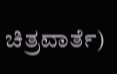ಚಿತ್ರವಾರ್ತೆ)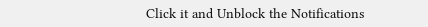Click it and Unblock the Notifications